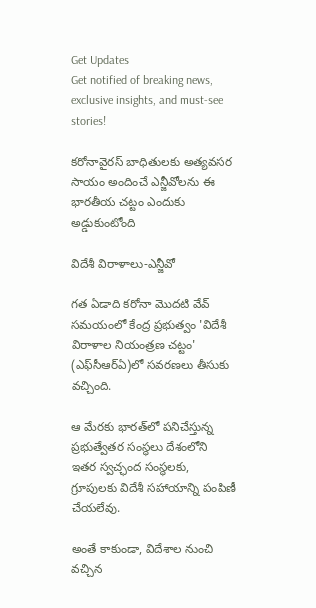Get Updates
Get notified of breaking news, exclusive insights, and must-see stories!

కరోనావైరస్‌ బాధితులకు అత్యవసర సాయం అందించే ఎన్జీవోలను ఈ భారతీయ చట్టం ఎందుకు అడ్డుకుంటోంది

విదేశీ విరాళాలు-ఎన్జీవో

గత ఏడాది కరోనా మొదటి వేవ్‌ సమయంలో కేంద్ర ప్రభుత్వం 'విదేశీ విరాళాల నియంత్రణ చట్టం' (ఎఫ్‌సీఆర్ఏ)లో సవరణలు తీసుకు వచ్చింది.

ఆ మేరకు భారత్‌లో పనిచేస్తున్న ప్రభుత్వేతర సంస్థలు దేశంలోని ఇతర స్వచ్ఛంద సంస్థలకు, గ్రూపులకు విదేశీ సహాయాన్ని పంపిణీ చేయలేవు.

అంతే కాకుండా, విదేశాల నుంచి వచ్చిన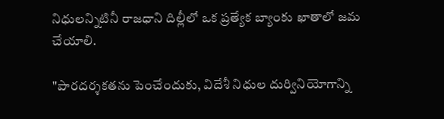నిధులన్నిటినీ రాజధాని దిల్లీలో ఒక ప్రత్యేక బ్యాంకు ఖాతాలో జమ చేయాలి.

"పారదర్శకతను పెంచేందుకు, విదేశీ నిధుల దుర్వినియోగాన్ని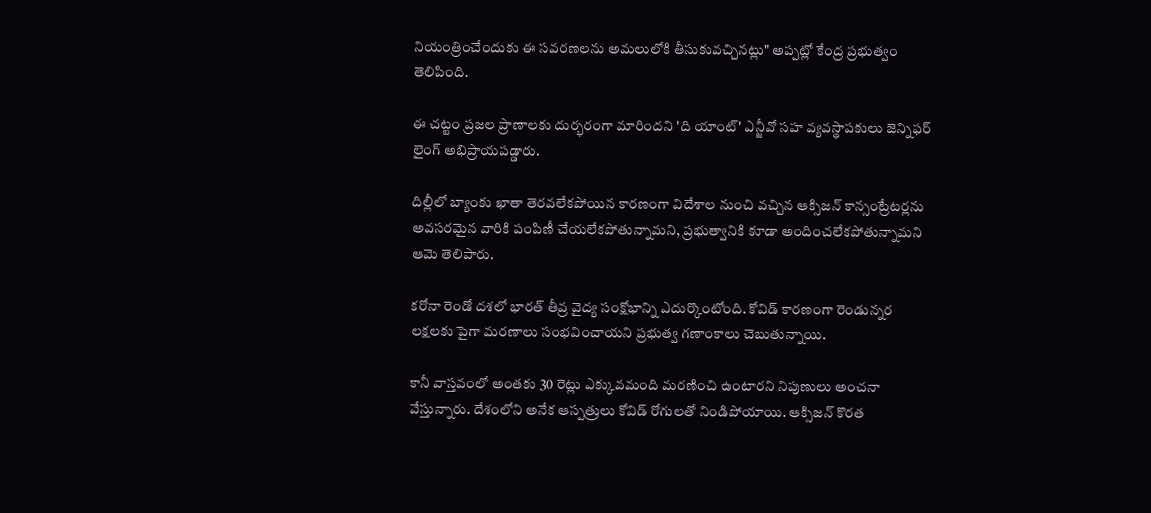నియంత్రించేందుకు ఈ సవరణలను అమలులోకి తీసుకువచ్చినట్లు" అప్పట్లో కేంద్ర ప్రభుత్వం తెలిపింది.

ఈ చట్టం ప్రజల ప్రాణాలకు దుర్భరంగా మారిందని 'ది యాంట్' ఎన్జీవో సహ వ్యవస్థాపకులు జెన్నిఫర్ లైంగ్ అభిప్రాయపడ్డారు.

దిల్లీలో బ్యాంకు ఖాతా తెరవలేకపోయిన కారణంగా విదేశాల నుంచి వచ్చిన ఆక్సిజన్ కాన్సంట్రేటర్లను అవసరమైన వారికి పంపిణీ చేయలేకపోతున్నామని, ప్రభుత్వానికి కూడా అందించలేకపోతున్నామని ఆమె తెలిపారు.

కరోనా రెండో దశలో భారత్‌ తీవ్ర వైద్య సంక్షోభాన్ని ఎదుర్కొంటోంది. కోవిడ్ కారణంగా రెండున్నర లక్షలకు పైగా మరణాలు సంభవించాయని ప్రభుత్వ గణాంకాలు చెబుతున్నాయి.

కానీ వాస్తవంలో అంతకు 30 రెట్లు ఎక్కువమంది మరణించి ఉంటారని నిపుణులు అంచనా వేస్తున్నారు. దేశంలోని అనేక ఆస్పత్రులు కోవిడ్ రోగులతో నిండిపోయాయి. ఆక్సిజన్ కొరత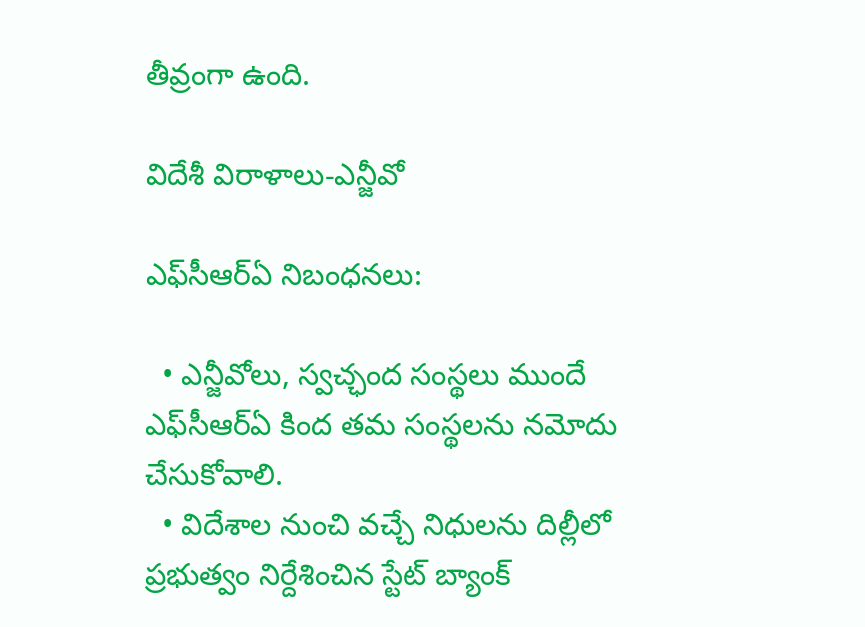తీవ్రంగా ఉంది.

విదేశీ విరాళాలు-ఎన్జీవో

ఎఫ్‌సీఆర్ఏ నిబంధనలు:

  • ఎన్జీవోలు, స్వచ్ఛంద సంస్థలు ముందే ఎఫ్‌సీఆర్ఏ కింద తమ సంస్థలను నమోదు చేసుకోవాలి.
  • విదేశాల నుంచి వచ్చే నిధులను దిల్లీలో ప్రభుత్వం నిర్దేశించిన స్టేట్ బ్యాంక్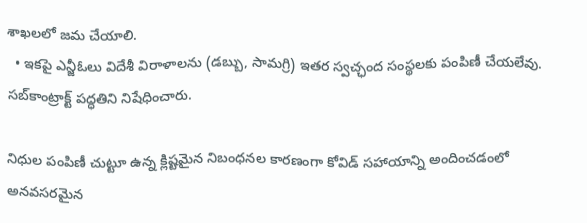శాఖలలో జమ చేయాలి.
  • ఇకపై ఎన్జీఓలు విదేశీ విరాళాలను (డబ్బు, సామగ్రి) ఇతర స్వచ్ఛంద సంస్థలకు పంపిణీ చేయలేవు. సబ్‌కాంట్రాక్ట్ పద్ధతిని నిషేధించారు.

నిధుల పంపిణీ చుట్టూ ఉన్న క్లిష్టమైన నిబంధనల కారణంగా కోవిడ్ సహాయాన్ని అందించడంలో అనవసరమైన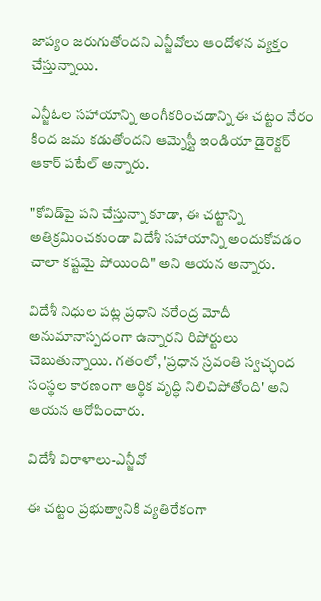జాప్యం జరుగుతోందని ఎన్జీవోలు ఆందోళన వ్యక్తం చేస్తున్నాయి.

ఎన్జీఓల సహాయాన్ని అంగీకరించడాన్ని ఈ చట్టం నేరం కింద జమ కడుతోందని ఆమ్నెస్టీ ఇండియా డైరెక్టర్ ఆకార్ పటేల్ అన్నారు.

"కోవిడ్‌పై పని చేస్తున్నా కూడా, ఈ చట్టాన్ని అతిక్రమించకుండా విదేశీ సహాయాన్ని అందుకోవడం చాలా కష్టమై పోయింది" అని ఆయన అన్నారు.

విదేశీ నిధుల పట్ల ప్రధాని నరేంద్ర మోదీ అనుమానాస్పదంగా ఉన్నారని రిపోర్టులు చెబుతున్నాయి. గతంలో, 'ప్రధాన స్రవంతి స్వచ్ఛంద సంస్థల కారణంగా ఆర్థిక వృద్ధి నిలిచిపోతోంది' అని ఆయన ఆరోపించారు.

విదేశీ విరాళాలు-ఎన్జీవో

ఈ చట్టం ప్రభుత్వానికి వ్యతిరేకంగా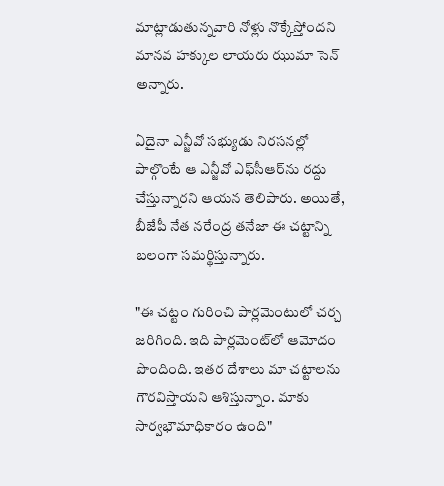మాట్లాడుతున్నవారి నోళ్లు నొక్కేస్తోందని మానవ హక్కుల లాయరు ఝుమా సెన్ అన్నారు.

ఏదైనా ఎన్జీవో సభ్యుడు నిరసనల్లో పాల్గొంటే ఆ ఎన్జీవో ఎఫ్‌సీఆర్‌ను రద్దు చేస్తున్నారని ఆయన తెలిపారు. అయితే, బీజేపీ నేత నరేంద్ర తనేజా ఈ చట్టాన్ని బలంగా సమర్థిస్తున్నారు.

"ఈ చట్టం గురించి పార్లమెంటులో చర్చ జరిగింది. ఇది పార్లమెంట్‌లో ఆమోదం పొందింది. ఇతర దేశాలు మా చట్టాలను గౌరవిస్తాయని ఆశిస్తున్నాం. మాకు సార్వభౌమాధికారం ఉంది"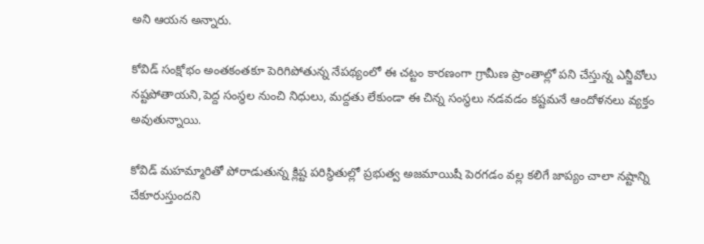అని ఆయన అన్నారు.

కోవిడ్ సంక్షోభం అంతకంతకూ పెరిగిపోతున్న నేపథ్యంలో ఈ చట్టం కారణంగా గ్రామీణ ప్రాంతాల్లో పని చేస్తున్న ఎన్జీవోలు నష్టపోతాయని,పెద్ద సంస్థల నుంచి నిధులు, మద్దతు లేకుండా ఈ చిన్న సంస్థలు నడవడం కష్టమనే ఆందోళనలు వ్యక్తం అవుతున్నాయి.

కోవిడ్ మహమ్మారితో పోరాడుతున్న క్లిష్ట పరిస్థితుల్లో ప్రభుత్వ అజమాయిషీ పెరగడం వల్ల కలిగే జాప్యం చాలా నష్టాన్ని చేకూరుస్తుందని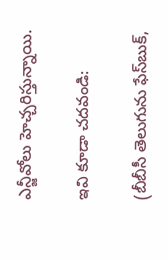ఎన్జీవోలు హెచ్చరిస్తున్నాయి.

ఇవి కూడా చదవండి:

(బీబీసీ తెలుగును ఫేస్‌బుక్,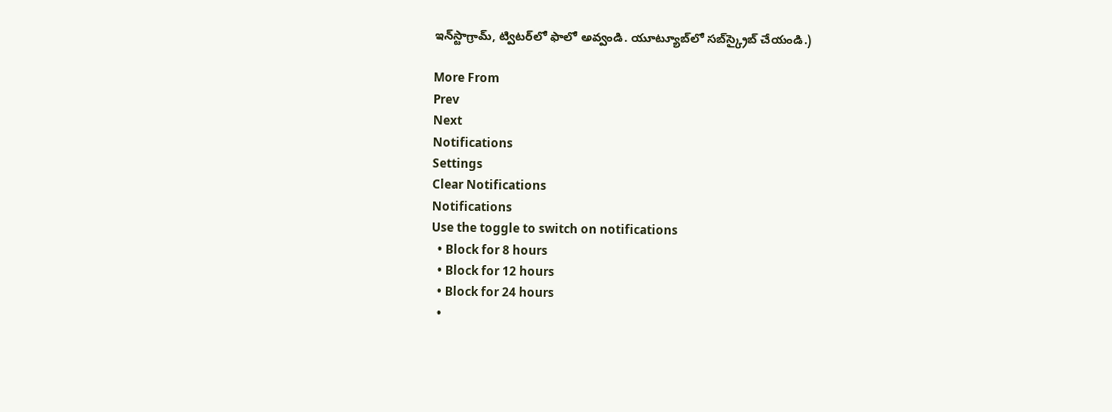ఇన్‌స్టాగ్రామ్‌, ట్విటర్‌లో ఫాలో అవ్వండి. యూట్యూబ్‌లో సబ్‌స్క్రైబ్ చేయండి.)

More From
Prev
Next
Notifications
Settings
Clear Notifications
Notifications
Use the toggle to switch on notifications
  • Block for 8 hours
  • Block for 12 hours
  • Block for 24 hours
  •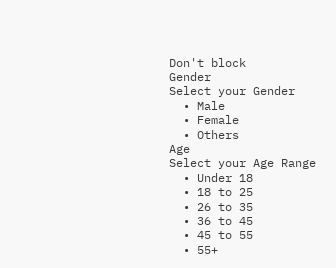Don't block
Gender
Select your Gender
  • Male
  • Female
  • Others
Age
Select your Age Range
  • Under 18
  • 18 to 25
  • 26 to 35
  • 36 to 45
  • 45 to 55
  • 55+